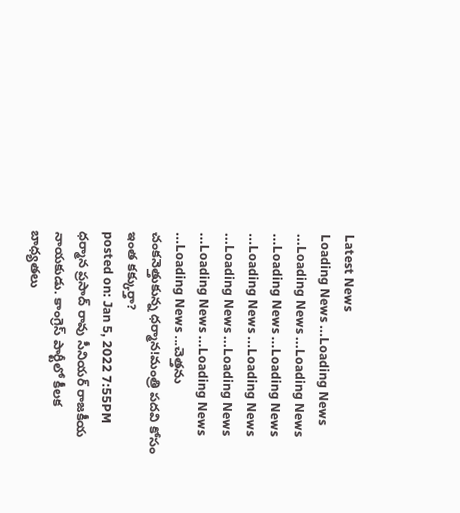Latest News
Loading News ...Loading News ...Loading News ...Loading News ...Loading News ...Loading News ...Loading News ...Loading News ...Loading News ...Loading News ...Loading News ...Loading News ...Loading News ...చెత్తను చంకనెత్తుకున్న ధర్మాన!మంత్రి పదవి కోసం ఇంత కక్కుర్తా?
posted on: Jan 5, 2022 7:55PM
ధర్మాన ప్రసాద్ రావు సీనియర్ రాజకీయ నాయకుడు. కాంగ్రెస్ పార్టీలో కీలక బాధ్యతలు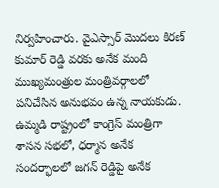నిర్వహించారు. వైఎస్సార్ మొదలు కిరణ్ కుమార్ రెడ్డి వరకు అనేక మంది ముఖ్యమంత్రుల మంత్రివర్గాలలో పనిచేసిన అనుభవం ఉన్న నాయకుడు. ఉమ్మడి రాష్ట్రంలో కాంగ్రెస్ మంత్రిగా శాసన సభలో, ధర్మాన అనేక సందర్భాలలో జగన్ రెడ్డిపై అనేక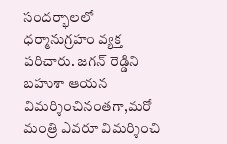సందర్భాలలో ధర్మానుగ్రహం వ్యక్త పరిచారు. జగన్ రెడ్డిని బహుశా ఆయన విమర్శించినంతగా,మరో మంత్రి ఎవరూ విమర్శించి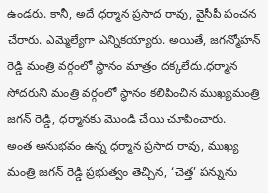ఉండరు. కానీ, అదే ధర్మాన ప్రసాద రావు, వైసీపీ పంచన చేరారు. ఎమ్మెల్యేగా ఎన్నికయ్యారు. అయితే, జగన్మోహన్ రెడ్డి మంత్రి వర్గంలో స్థానం మాత్రం దక్కలేదు.ధర్మాన సోదరుని మంత్రి వర్గంలో స్థానం కలిపించిన ముఖ్యమంత్రి జగన్ రెడ్డి, ధర్మానకు మొండి చేయి చూపించారు.
అంత అనుభవం ఉన్న ధర్మాన ప్రసాద రావు, ముఖ్య మంత్రి జగన్ రెడ్డి ప్రభుత్వం తెచ్చిన, ‘చెత్త’ పన్నును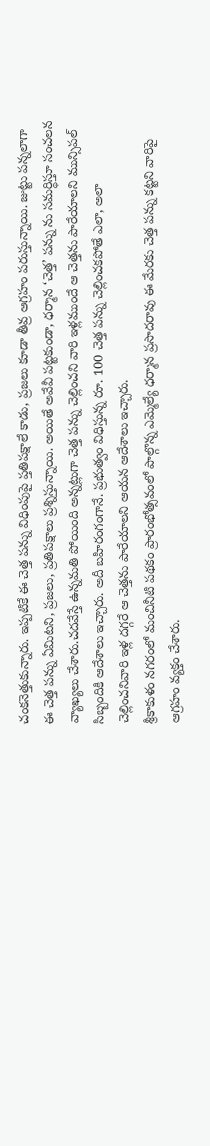చంకనెత్తుకున్నారు. ఇప్పటికే ఈ చెత్త పన్ను విధింపుపై ప్తతిపక్షాలే కాడు, ప్రజలు కూడా తీవ్ర ఆగ్రహం పరుస్తున్నాయి. జుట్టు పన్నలాగా ఈ చెత్త పన్ను ఏమిటని, ప్రజలు, ప్రతిపక్షాలు ప్రశ్నిస్తున్నాయి. అయితే అవేవీ పట్టకుండా, ధర్మాన ‘చెత్త’ పన్ను ను సమర్ధిస్తూ సంచలన వ్యాఖ్యలు చేశారు.చదవేస్తే ఉన్నమతి పోయింది అన్నట్లుగా చెత్త పన్ను చెల్లించని వారి ఇళ్లముందే ఆ చెత్తను పారేయాలని మున్సిపల్ సిబ్బందికి ఆదేశాలు ఇచ్చారు. అదీ బహిరంగంగానే. ప్రభుత్వం విధిస్తున్న రూ. 100 చెత్త పన్ను చెల్లించకపోతే ఎలా, అలా చెల్లించనివారి ఇళ్ల దగ్గరే ఆ చెత్తను పారేయాలని ఆయన ఆదేశాలు ఇచ్చారు.
శ్రీకాకుళం నగరంలో మంచినీటి పథకం ప్రారంభోత్సవంలో పాల్గొన్న ఎమ్మెల్యే ధర్మాన ప్రసాదరావు ఈ మేరకు చెత్త పన్ను కట్టని వారిపై ఆగ్రహం వ్యక్తం చేశారు.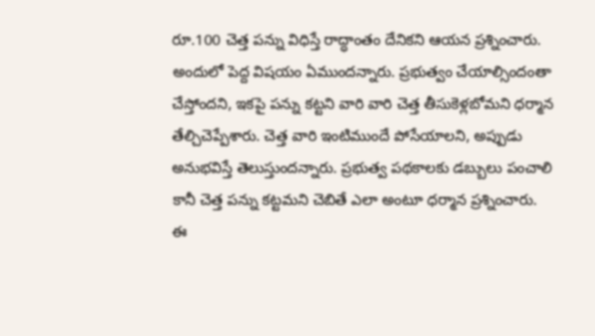రూ.100 చెత్త పన్ను విధిస్తే రాద్ధాంతం దేనికని ఆయన ప్రశ్నించారు. అందులో పెద్ద విషయం ఏముందన్నారు. ప్రభుత్వం చేయాల్సిందంతా చేస్తోందని, ఇకపై పన్ను కట్టని వారి వారి చెత్త తీసుకెళ్లబోమని ధర్మాన తేల్చిచెప్పేశారు. చెత్త వారి ఇంటిముందే పోసేయాలని, అప్పుడు అనుభవిస్తే తెలుస్తుందన్నారు. ప్రభుత్వ పథకాలకు డబ్బులు పంచాలి కానీ చెత్త పన్ను కట్టమని చెబితే ఎలా అంటూ ధర్మాన ప్రశ్నించారు. ఈ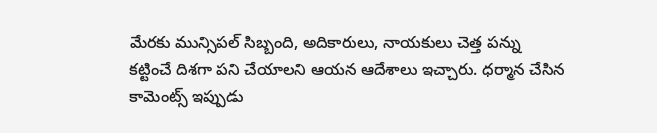మేరకు మున్సిపల్ సిబ్బంది, అదికారులు, నాయకులు చెత్త పన్ను కట్టించే దిశగా పని చేయాలని ఆయన ఆదేశాలు ఇచ్చారు. ధర్మాన చేసిన కామెంట్స్ ఇప్పుడు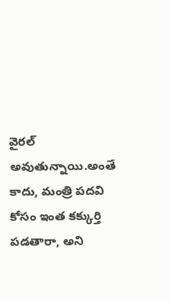వైరల్ అవుతున్నాయి.అంతే కాదు, మంత్రి పదవి కోసం ఇంత కక్కుర్తి పడతారా, అని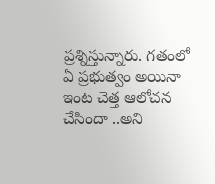ప్రశ్నిస్తున్నారు. గతంలో ఏ ప్రభుత్వం అయినా ఇంట చెత్త ఆలోచన చేసిందా ..అని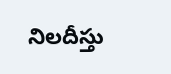నిలదీస్తు